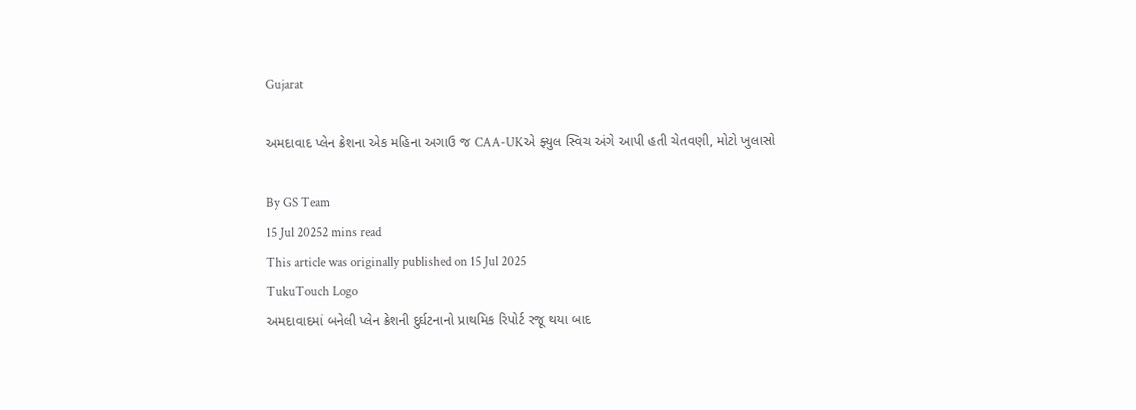Gujarat

અમદાવાદ પ્લેન ક્રેશના એક મહિના અગાઉ જ CAA-UKએ ફ્યુલ સ્વિચ અંગે આપી હતી ચેતવણી, મોટો ખુલાસો

By GS Team
15 Jul 20252 mins read
This article was originally published on 15 Jul 2025
TukuTouch Logo
અમદાવાદમાં બનેલી પ્લેન ક્રેશની દુર્ઘટનાનો પ્રાથમિક રિપોર્ટ રજૂ થયા બાદ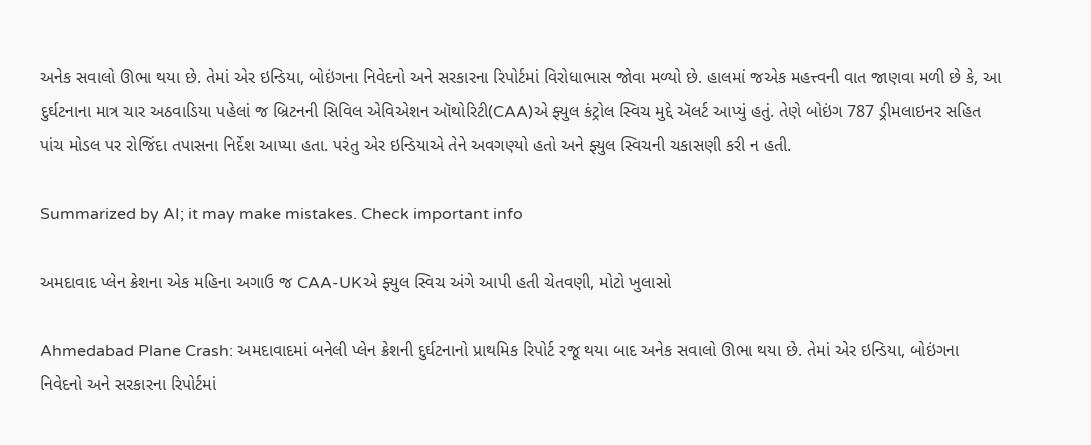અનેક સવાલો ઊભા થયા છે. તેમાં એર ઇન્ડિયા, બોઇંગના નિવેદનો અને સરકારના રિપોર્ટમાં વિરોધાભાસ જોવા મળ્યો છે. હાલમાં જએક મહત્ત્વની વાત જાણવા મળી છે કે, આ દુર્ઘટનાના માત્ર ચાર અઠવાડિયા પહેલાં જ બ્રિટનની સિવિલ એવિએશન ઑથોરિટી(CAA)એ ફ્યુલ કંટ્રોલ સ્વિચ મુદ્દે ઍલર્ટ આપ્યું હતું. તેણે બોઇંગ 787 ડ્રીમલાઇનર સહિત પાંચ મોડલ પર રોજિંદા તપાસના નિર્દેશ આપ્યા હતા. પરંતુ એર ઇન્ડિયાએ તેને અવગણ્યો હતો અને ફ્યુલ સ્વિચની ચકાસણી કરી ન હતી.

Summarized by AI; it may make mistakes. Check important info

અમદાવાદ પ્લેન ક્રેશના એક મહિના અગાઉ જ CAA-UKએ ફ્યુલ સ્વિચ અંગે આપી હતી ચેતવણી, મોટો ખુલાસો

Ahmedabad Plane Crash: અમદાવાદમાં બનેલી પ્લેન ક્રેશની દુર્ઘટનાનો પ્રાથમિક રિપોર્ટ રજૂ થયા બાદ અનેક સવાલો ઊભા થયા છે. તેમાં એર ઇન્ડિયા, બોઇંગના નિવેદનો અને સરકારના રિપોર્ટમાં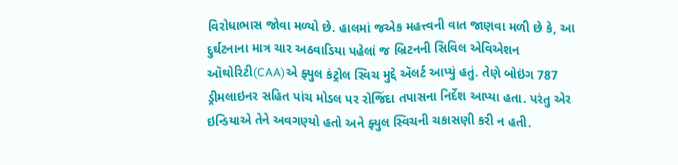વિરોધાભાસ જોવા મળ્યો છે. હાલમાં જએક મહત્ત્વની વાત જાણવા મળી છે કે, આ દુર્ઘટનાના માત્ર ચાર અઠવાડિયા પહેલાં જ બ્રિટનની સિવિલ એવિએશન ઑથોરિટી(CAA)એ ફ્યુલ કંટ્રોલ સ્વિચ મુદ્દે ઍલર્ટ આપ્યું હતું. તેણે બોઇંગ 787 ડ્રીમલાઇનર સહિત પાંચ મોડલ પર રોજિંદા તપાસના નિર્દેશ આપ્યા હતા. પરંતુ એર ઇન્ડિયાએ તેને અવગણ્યો હતો અને ફ્યુલ સ્વિચની ચકાસણી કરી ન હતી.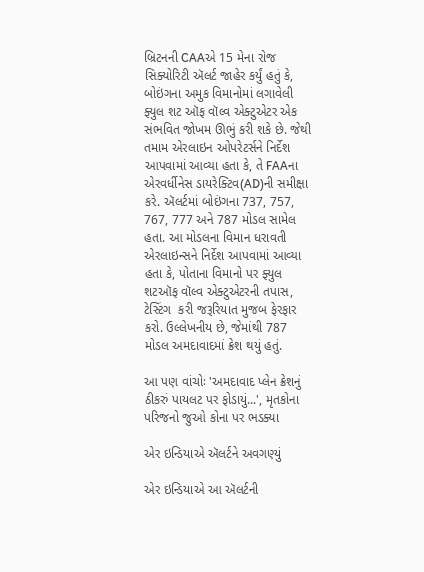બ્રિટનની CAAએ 15 મેના રોજ સિક્યોરિટી ઍલર્ટ જાહેર કર્યું હતું કે, બોઇંગના અમુક વિમાનોમાં લગાવેલી ફ્યુલ શટ ઑફ વૉલ્વ એક્ટુએટર એક સંભવિત જોખમ ઊભું કરી શકે છે. જેથી તમામ એરલાઇન ઓપરેટર્સને નિર્દેશ આપવામાં આવ્યા હતા કે, તે FAAના એરવર્ધીનેસ ડાયરેક્ટિવ(AD)ની સમીક્ષા કરે. ઍલર્ટમાં બોઇંગના 737, 757, 767, 777 અને 787 મોડલ સામેલ હતા. આ મોડલના વિમાન ધરાવતી એરલાઇન્સને નિર્દેશ આપવામાં આવ્યા હતા કે, પોતાના વિમાનો પર ફ્યુલ શટઑફ વૉલ્વ એક્ટુએટરની તપાસ, ટેસ્ટિંગ  કરી જરૂરિયાત મુજબ ફેરફાર કરો. ઉલ્લેખનીય છે, જેમાંથી 787 મોડલ અમદાવાદમાં ક્રેશ થયું હતું.

આ પણ વાંચોઃ 'અમદાવાદ પ્લેન ક્રેશનું ઠીકરું પાયલટ પર ફોડાયું...', મૃતકોના પરિજનો જુઓ કોના પર ભડક્યા

એર ઇન્ડિયાએ ઍલર્ટને અવગણ્યું

એર ઇન્ડિયાએ આ ઍલર્ટની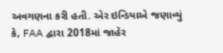અવગણના કરી હતી. એર ઇન્ડિયાએ જણાવ્યું કે, FAA દ્વારા 2018માં જાહેર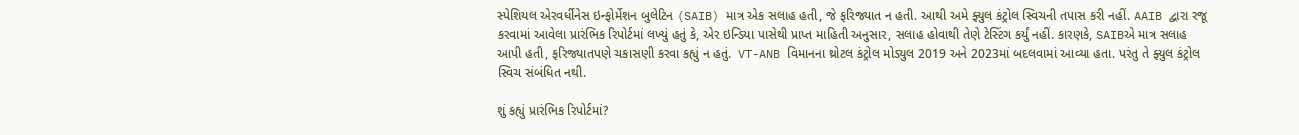સ્પેશિયલ એરવર્ધીનેસ ઇન્ફોર્મેશન બુલેટિન (SAIB) માત્ર એક સલાહ હતી, જે ફરિજ્યાત ન હતી. આથી અમે ફ્યુલ કંટ્રોલ સ્વિચની તપાસ કરી નહીં. AAIB દ્વારા રજૂ કરવામાં આવેલા પ્રારંભિક રિપોર્ટમાં લખ્યું હતું કે, એર ઇન્ડિયા પાસેથી પ્રાપ્ત માહિતી અનુસાર, સલાહ હોવાથી તેણે ટેસ્ટિંગ કર્યું નહીં. કારણકે, SAIBએ માત્ર સલાહ આપી હતી, ફરિજ્યાતપણે ચકાસણી કરવા કહ્યું ન હતું.  VT-ANB વિમાનના થ્રોટલ કંટ્રોલ મોડ્યુલ 2019 અને 2023માં બદલવામાં આવ્યા હતા. પરંતુ તે ફ્યુલ કંટ્રોલ સ્વિચ સંબંધિત નથી.

શું કહ્યું પ્રારંભિક રિપોર્ટમાં?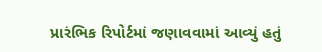પ્રારંભિક રિપોર્ટમાં જણાવવામાં આવ્યું હતું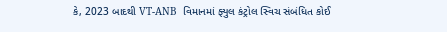કે, 2023 બાદથી VT-ANB  વિમાનમાં ફ્યુલ કંટ્રોલ સ્વિચ સંબંધિત કોઈ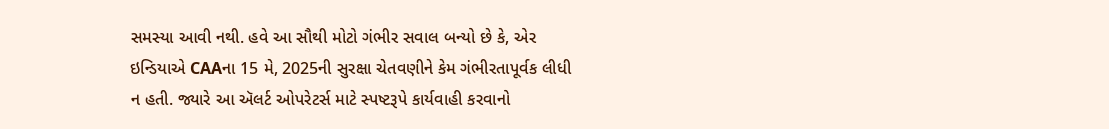સમસ્યા આવી નથી. હવે આ સૌથી મોટો ગંભીર સવાલ બન્યો છે કે, એર ઇન્ડિયાએ CAAના 15 મે, 2025ની સુરક્ષા ચેતવણીને કેમ ગંભીરતાપૂર્વક લીધી ન હતી. જ્યારે આ ઍલર્ટ ઓપરેટર્સ માટે સ્પષ્ટરૂપે કાર્યવાહી કરવાનો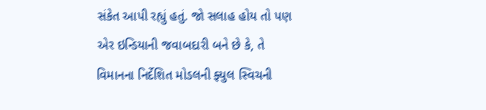સંકેત આપી રહ્યું હતું. જો સલાહ હોય તો પણ એર ઇન્ડિયાની જવાબદારી બને છે કે, તે વિમાનના નિર્દેશિત મોડલની ફ્યુલ સ્વિચની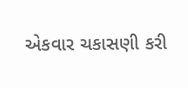એકવાર ચકાસણી કરી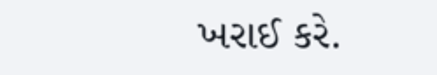ખરાઈ કરે.